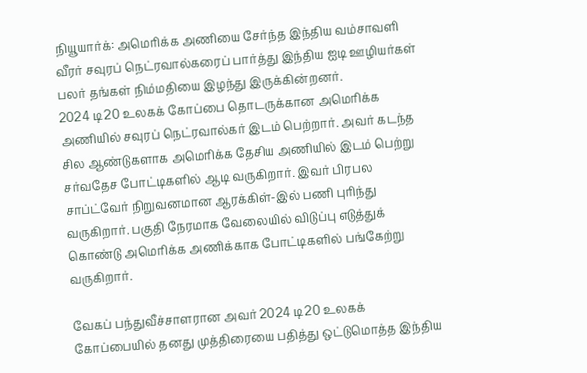நியூயார்க்: அமெரிக்க அணியை சேர்ந்த இந்திய வம்சாவளி வீரர் சவுரப் நெட்ரவால்கரைப் பார்த்து இந்திய ஐடி ஊழியர்கள் பலர் தங்கள் நிம்மதியை இழந்து இருக்கின்றனர்.
2024 டி20 உலகக் கோப்பை தொடருக்கான அமெரிக்க அணியில் சவுரப் நெட்ரவால்கர் இடம் பெற்றார். அவர் கடந்த சில ஆண்டுகளாக அமெரிக்க தேசிய அணியில் இடம் பெற்று சர்வதேச போட்டிகளில் ஆடி வருகிறார். இவர் பிரபல சாப்ட்வேர் நிறுவனமான ஆரக்கிள்-இல் பணி புரிந்து வருகிறார். பகுதி நேரமாக வேலையில் விடுப்பு எடுத்துக் கொண்டு அமெரிக்க அணிக்காக போட்டிகளில் பங்கேற்று வருகிறார்.

வேகப் பந்துவீச்சாளரான அவர் 2024 டி20 உலகக் கோப்பையில் தனது முத்திரையை பதித்து ஒட்டுமொத்த இந்திய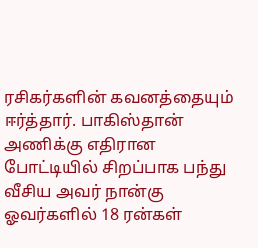ரசிகர்களின் கவனத்தையும் ஈர்த்தார். பாகிஸ்தான் அணிக்கு எதிரான போட்டியில் சிறப்பாக பந்து வீசிய அவர் நான்கு ஓவர்களில் 18 ரன்கள்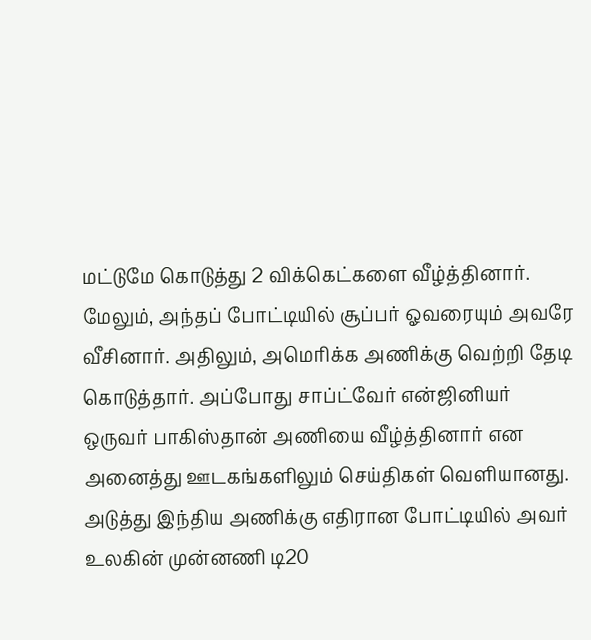மட்டுமே கொடுத்து 2 விக்கெட்களை வீழ்த்தினார். மேலும், அந்தப் போட்டியில் சூப்பர் ஓவரையும் அவரே வீசினார். அதிலும், அமெரிக்க அணிக்கு வெற்றி தேடி கொடுத்தார். அப்போது சாப்ட்வேர் என்ஜினியர் ஒருவர் பாகிஸ்தான் அணியை வீழ்த்தினார் என அனைத்து ஊடகங்களிலும் செய்திகள் வெளியானது.
அடுத்து இந்திய அணிக்கு எதிரான போட்டியில் அவர் உலகின் முன்னணி டி20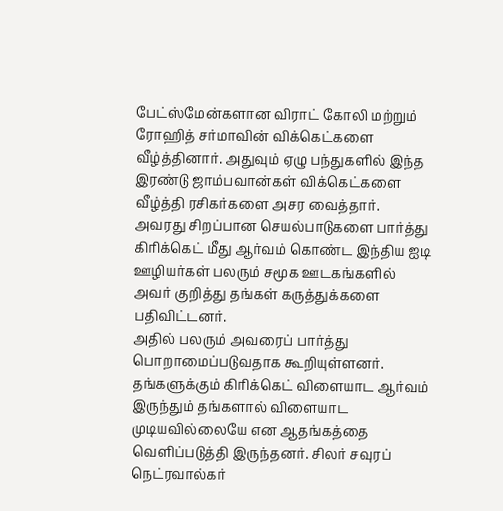பேட்ஸ்மேன்களான விராட் கோலி மற்றும் ரோஹித் சர்மாவின் விக்கெட்களை வீழ்த்தினார். அதுவும் ஏழு பந்துகளில் இந்த இரண்டு ஜாம்பவான்கள் விக்கெட்களை வீழ்த்தி ரசிகர்களை அசர வைத்தார். அவரது சிறப்பான செயல்பாடுகளை பார்த்து கிரிக்கெட் மீது ஆர்வம் கொண்ட இந்திய ஐடி ஊழியர்கள் பலரும் சமூக ஊடகங்களில் அவர் குறித்து தங்கள் கருத்துக்களை பதிவிட்டனர்.
அதில் பலரும் அவரைப் பார்த்து பொறாமைப்படுவதாக கூறியுள்ளனர். தங்களுக்கும் கிரிக்கெட் விளையாட ஆர்வம் இருந்தும் தங்களால் விளையாட முடியவில்லையே என ஆதங்கத்தை வெளிப்படுத்தி இருந்தனர். சிலர் சவுரப் நெட்ரவால்கர்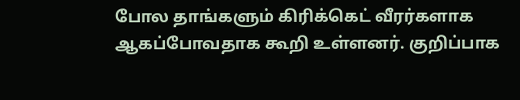போல தாங்களும் கிரிக்கெட் வீரர்களாக ஆகப்போவதாக கூறி உள்ளனர். குறிப்பாக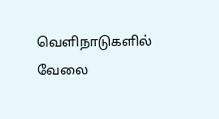வெளிநாடுகளில் வேலை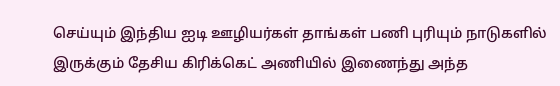செய்யும் இந்திய ஐடி ஊழியர்கள் தாங்கள் பணி புரியும் நாடுகளில் இருக்கும் தேசிய கிரிக்கெட் அணியில் இணைந்து அந்த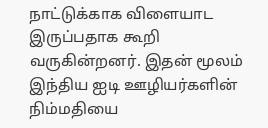நாட்டுக்காக விளையாட இருப்பதாக கூறி வருகின்றனர். இதன் மூலம் இந்திய ஐடி ஊழியர்களின் நிம்மதியை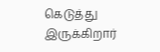கெடுத்து இருக்கிறார்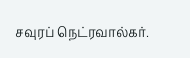சவுரப் நெட்ரவால்கர்.